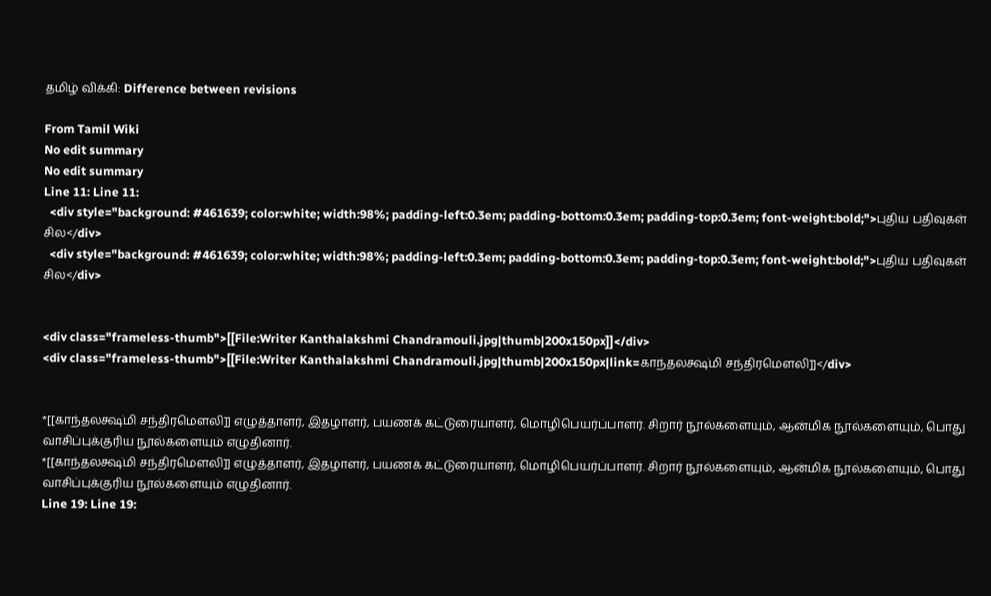தமிழ் விக்கி: Difference between revisions

From Tamil Wiki
No edit summary
No edit summary
Line 11: Line 11:
  <div style="background: #461639; color:white; width:98%; padding-left:0.3em; padding-bottom:0.3em; padding-top:0.3em; font-weight:bold;">புதிய பதிவுகள் சில</div>
  <div style="background: #461639; color:white; width:98%; padding-left:0.3em; padding-bottom:0.3em; padding-top:0.3em; font-weight:bold;">புதிய பதிவுகள் சில</div>


<div class="frameless-thumb">[[File:Writer Kanthalakshmi Chandramouli.jpg|thumb|200x150px]]</div>
<div class="frameless-thumb">[[File:Writer Kanthalakshmi Chandramouli.jpg|thumb|200x150px|link=காந்தலக்ஷ்மி சந்திரமௌலி]]</div>


*[[காந்தலக்ஷ்மி சந்திரமௌலி]] எழுத்தாளர், இதழாளர், பயணக் கட்டுரையாளர், மொழிபெயர்ப்பாளர். சிறார் நூல்களையும், ஆன்மிக நூல்களையும், பொது வாசிப்புக்குரிய நூல்களையும் எழுதினார்.
*[[காந்தலக்ஷ்மி சந்திரமௌலி]] எழுத்தாளர், இதழாளர், பயணக் கட்டுரையாளர், மொழிபெயர்ப்பாளர். சிறார் நூல்களையும், ஆன்மிக நூல்களையும், பொது வாசிப்புக்குரிய நூல்களையும் எழுதினார்.
Line 19: Line 19: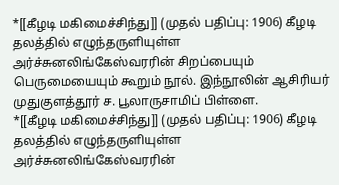*[[கீழடி மகிமைச்சிந்து]] (முதல் பதிப்பு: 1906) கீழடி தலத்தில் எழுந்தருளியுள்ள அர்ச்சுனலிங்கேஸ்வரரின் சிறப்பையும் பெருமையையும் கூறும் நூல். இந்நூலின் ஆசிரியர் முதுகுளத்தூர் ச. பூலாருசாமிப் பிள்ளை.
*[[கீழடி மகிமைச்சிந்து]] (முதல் பதிப்பு: 1906) கீழடி தலத்தில் எழுந்தருளியுள்ள அர்ச்சுனலிங்கேஸ்வரரின்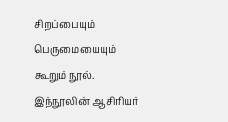சிறப்பையும் பெருமையையும் கூறும் நூல். இந்நூலின் ஆசிரியர்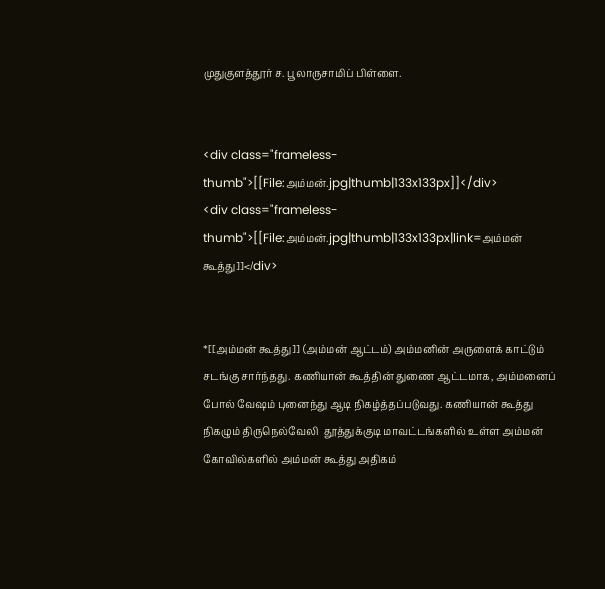முதுகுளத்தூர் ச. பூலாருசாமிப் பிள்ளை.


<div class="frameless-thumb">[[File:அம்மன்.jpg|thumb|133x133px]]</div>
<div class="frameless-thumb">[[File:அம்மன்.jpg|thumb|133x133px|link=அம்மன் கூத்து]]</div>


*[[அம்மன் கூத்து]] (அம்மன் ஆட்டம்) அம்மனின் அருளைக் காட்டும் சடங்கு சார்ந்தது. கணியான் கூத்தின் துணை ஆட்டமாக, அம்மனைப் போல் வேஷம் புனைந்து ஆடி நிகழ்த்தப்படுவது. கணியான் கூத்து நிகழும் திருநெல்வேலி  தூத்துக்குடி மாவட்டங்களில் உள்ள அம்மன் கோவில்களில் அம்மன் கூத்து அதிகம்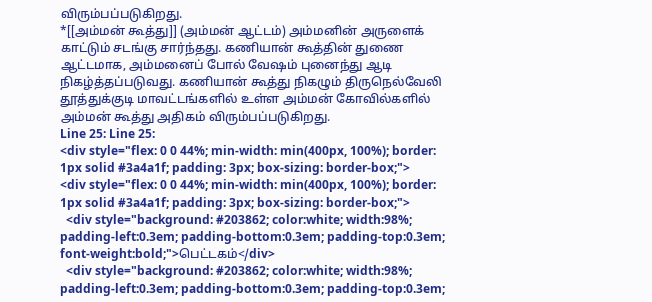விரும்பப்படுகிறது.
*[[அம்மன் கூத்து]] (அம்மன் ஆட்டம்) அம்மனின் அருளைக் காட்டும் சடங்கு சார்ந்தது. கணியான் கூத்தின் துணை ஆட்டமாக, அம்மனைப் போல் வேஷம் புனைந்து ஆடி நிகழ்த்தப்படுவது. கணியான் கூத்து நிகழும் திருநெல்வேலி  தூத்துக்குடி மாவட்டங்களில் உள்ள அம்மன் கோவில்களில் அம்மன் கூத்து அதிகம் விரும்பப்படுகிறது.
Line 25: Line 25:
<div style="flex: 0 0 44%; min-width: min(400px, 100%); border: 1px solid #3a4a1f; padding: 3px; box-sizing: border-box;">
<div style="flex: 0 0 44%; min-width: min(400px, 100%); border: 1px solid #3a4a1f; padding: 3px; box-sizing: border-box;">
  <div style="background: #203862; color:white; width:98%; padding-left:0.3em; padding-bottom:0.3em; padding-top:0.3em; font-weight:bold;">பெட்டகம்</div>
  <div style="background: #203862; color:white; width:98%; padding-left:0.3em; padding-bottom:0.3em; padding-top:0.3em;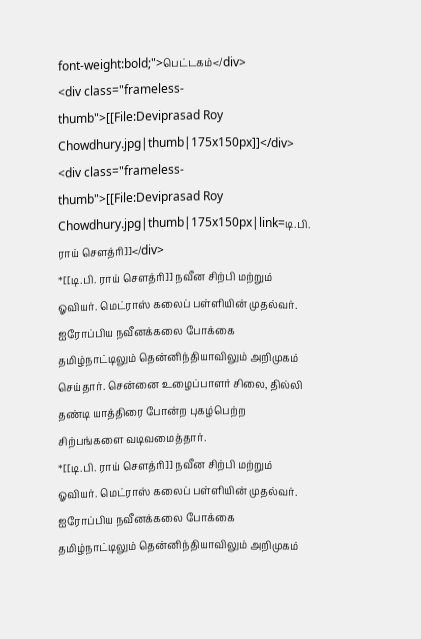font-weight:bold;">பெட்டகம்</div>
<div class="frameless-thumb">[[File:Deviprasad Roy Chowdhury.jpg|thumb|175x150px]]</div>
<div class="frameless-thumb">[[File:Deviprasad Roy Chowdhury.jpg|thumb|175x150px|link=டி.பி. ராய் சௌத்ரி]]</div>
*[[டி.பி. ராய் சௌத்ரி]] நவீன சிற்பி மற்றும் ஓவியர். மெட்ராஸ் கலைப் பள்ளியின் முதல்வர். ஐரோப்பிய நவீனக்கலை போக்கை தமிழ்நாட்டிலும் தென்னிந்தியாவிலும் அறிமுகம் செய்தார். சென்னை உழைப்பாளர் சிலை, தில்லி தண்டி யாத்திரை போன்ற புகழ்பெற்ற சிற்பங்களை வடிவமைத்தார்.
*[[டி.பி. ராய் சௌத்ரி]] நவீன சிற்பி மற்றும் ஓவியர். மெட்ராஸ் கலைப் பள்ளியின் முதல்வர். ஐரோப்பிய நவீனக்கலை போக்கை தமிழ்நாட்டிலும் தென்னிந்தியாவிலும் அறிமுகம்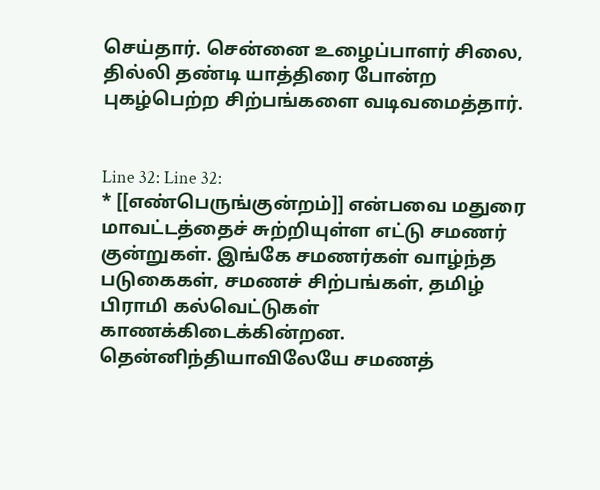செய்தார். சென்னை உழைப்பாளர் சிலை, தில்லி தண்டி யாத்திரை போன்ற புகழ்பெற்ற சிற்பங்களை வடிவமைத்தார்.


Line 32: Line 32:
* [[எண்பெருங்குன்றம்]] என்பவை மதுரை மாவட்டத்தைச் சுற்றியுள்ள எட்டு சமணர் குன்றுகள். இங்கே சமணர்கள் வாழ்ந்த படுகைகள், சமணச் சிற்பங்கள், தமிழ் பிராமி கல்வெட்டுகள் காணக்கிடைக்கின்றன. தென்னிந்தியாவிலேயே சமணத்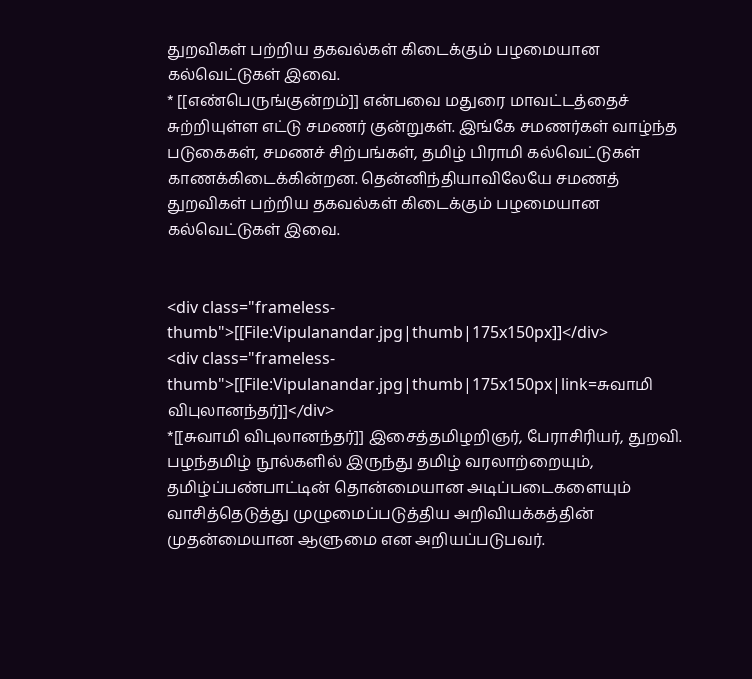துறவிகள் பற்றிய தகவல்கள் கிடைக்கும் பழமையான கல்வெட்டுகள் இவை.
* [[எண்பெருங்குன்றம்]] என்பவை மதுரை மாவட்டத்தைச் சுற்றியுள்ள எட்டு சமணர் குன்றுகள். இங்கே சமணர்கள் வாழ்ந்த படுகைகள், சமணச் சிற்பங்கள், தமிழ் பிராமி கல்வெட்டுகள் காணக்கிடைக்கின்றன. தென்னிந்தியாவிலேயே சமணத் துறவிகள் பற்றிய தகவல்கள் கிடைக்கும் பழமையான கல்வெட்டுகள் இவை.


<div class="frameless-thumb">[[File:Vipulanandar.jpg|thumb|175x150px]]</div>
<div class="frameless-thumb">[[File:Vipulanandar.jpg|thumb|175x150px|link=சுவாமி விபுலானந்தர்]]</div>
*[[சுவாமி விபுலானந்தர்]] இசைத்தமிழறிஞர், பேராசிரியர், துறவி. பழந்தமிழ் நூல்களில் இருந்து தமிழ் வரலாற்றையும், தமிழ்ப்பண்பாட்டின் தொன்மையான அடிப்படைகளையும் வாசித்தெடுத்து முழுமைப்படுத்திய அறிவியக்கத்தின் முதன்மையான ஆளுமை என அறியப்படுபவர்.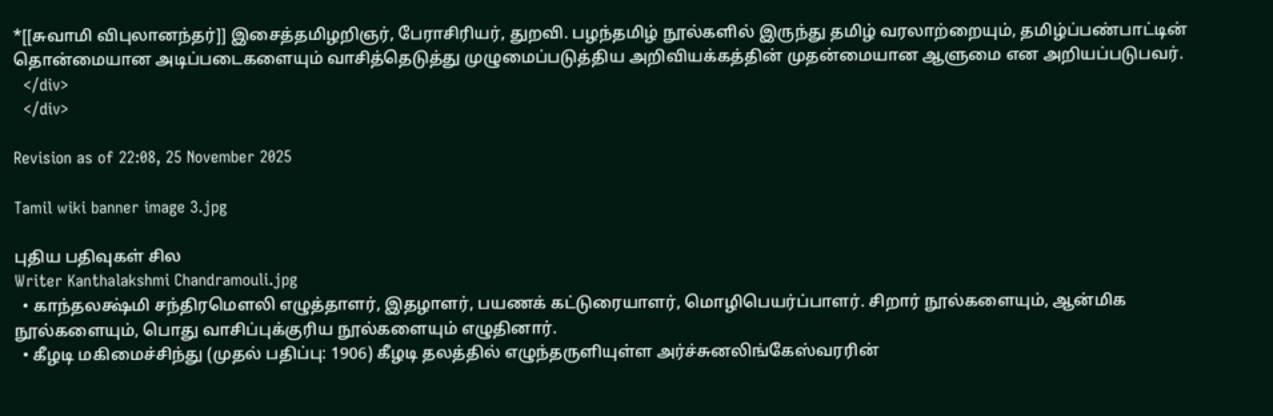*[[சுவாமி விபுலானந்தர்]] இசைத்தமிழறிஞர், பேராசிரியர், துறவி. பழந்தமிழ் நூல்களில் இருந்து தமிழ் வரலாற்றையும், தமிழ்ப்பண்பாட்டின் தொன்மையான அடிப்படைகளையும் வாசித்தெடுத்து முழுமைப்படுத்திய அறிவியக்கத்தின் முதன்மையான ஆளுமை என அறியப்படுபவர்.
  </div>
  </div>

Revision as of 22:08, 25 November 2025

Tamil wiki banner image 3.jpg

புதிய பதிவுகள் சில
Writer Kanthalakshmi Chandramouli.jpg
  • காந்தலக்ஷ்மி சந்திரமௌலி எழுத்தாளர், இதழாளர், பயணக் கட்டுரையாளர், மொழிபெயர்ப்பாளர். சிறார் நூல்களையும், ஆன்மிக நூல்களையும், பொது வாசிப்புக்குரிய நூல்களையும் எழுதினார்.
  • கீழடி மகிமைச்சிந்து (முதல் பதிப்பு: 1906) கீழடி தலத்தில் எழுந்தருளியுள்ள அர்ச்சுனலிங்கேஸ்வரரின்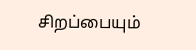சிறப்பையும்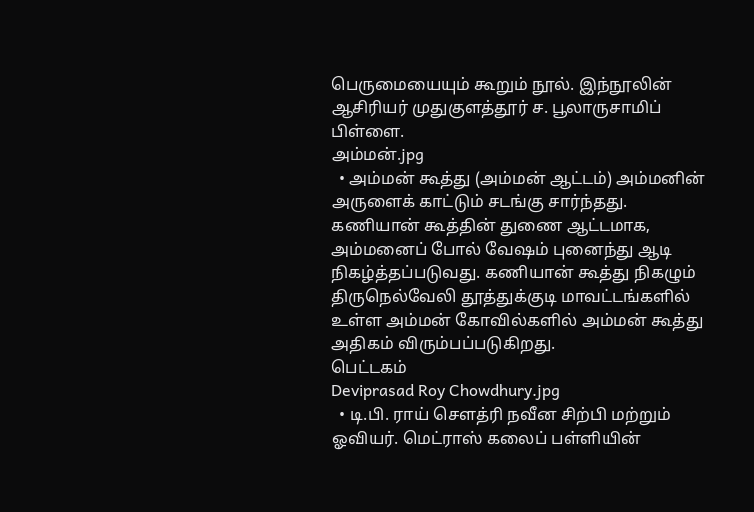பெருமையையும் கூறும் நூல். இந்நூலின் ஆசிரியர் முதுகுளத்தூர் ச. பூலாருசாமிப் பிள்ளை.
அம்மன்.jpg
  • அம்மன் கூத்து (அம்மன் ஆட்டம்) அம்மனின் அருளைக் காட்டும் சடங்கு சார்ந்தது. கணியான் கூத்தின் துணை ஆட்டமாக, அம்மனைப் போல் வேஷம் புனைந்து ஆடி நிகழ்த்தப்படுவது. கணியான் கூத்து நிகழும் திருநெல்வேலி தூத்துக்குடி மாவட்டங்களில் உள்ள அம்மன் கோவில்களில் அம்மன் கூத்து அதிகம் விரும்பப்படுகிறது.
பெட்டகம்
Deviprasad Roy Chowdhury.jpg
  • டி.பி. ராய் சௌத்ரி நவீன சிற்பி மற்றும் ஓவியர். மெட்ராஸ் கலைப் பள்ளியின்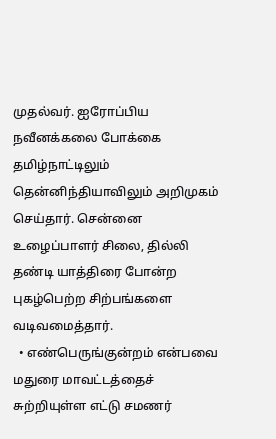முதல்வர். ஐரோப்பிய நவீனக்கலை போக்கை தமிழ்நாட்டிலும் தென்னிந்தியாவிலும் அறிமுகம் செய்தார். சென்னை உழைப்பாளர் சிலை, தில்லி தண்டி யாத்திரை போன்ற புகழ்பெற்ற சிற்பங்களை வடிவமைத்தார்.
  • எண்பெருங்குன்றம் என்பவை மதுரை மாவட்டத்தைச் சுற்றியுள்ள எட்டு சமணர்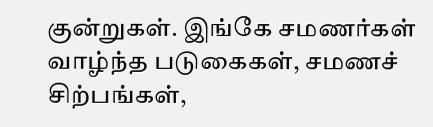குன்றுகள். இங்கே சமணர்கள் வாழ்ந்த படுகைகள், சமணச் சிற்பங்கள்,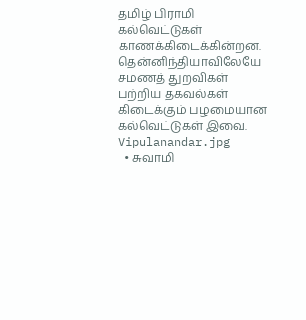தமிழ் பிராமி கல்வெட்டுகள் காணக்கிடைக்கின்றன. தென்னிந்தியாவிலேயே சமணத் துறவிகள் பற்றிய தகவல்கள் கிடைக்கும் பழமையான கல்வெட்டுகள் இவை.
Vipulanandar.jpg
  • சுவாமி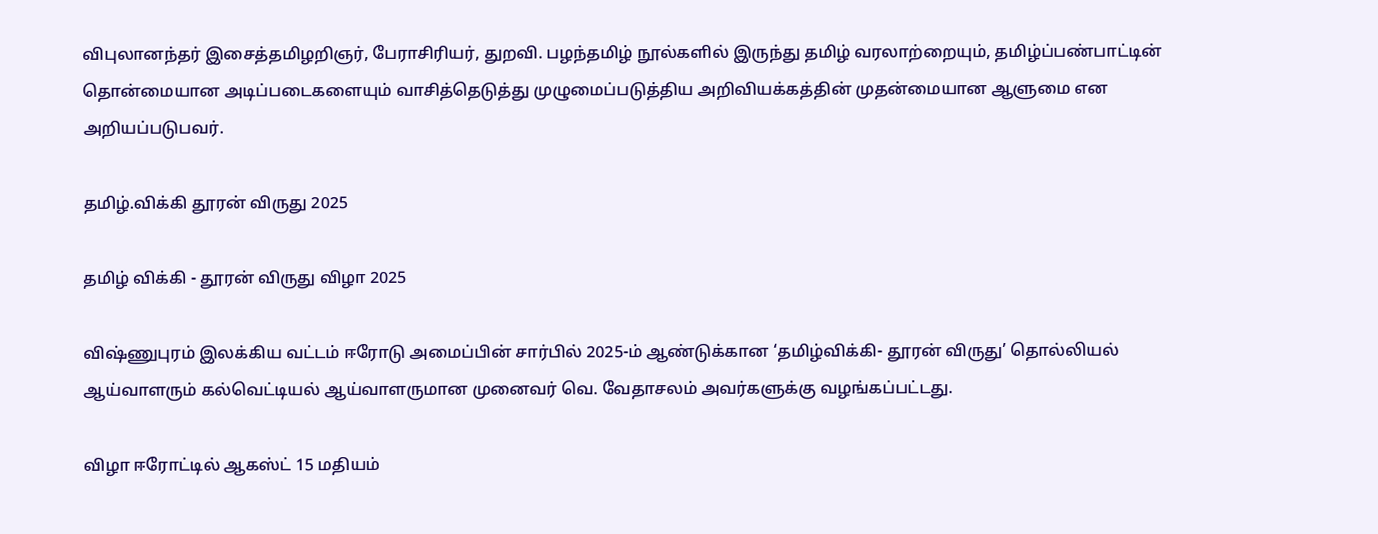விபுலானந்தர் இசைத்தமிழறிஞர், பேராசிரியர், துறவி. பழந்தமிழ் நூல்களில் இருந்து தமிழ் வரலாற்றையும், தமிழ்ப்பண்பாட்டின் தொன்மையான அடிப்படைகளையும் வாசித்தெடுத்து முழுமைப்படுத்திய அறிவியக்கத்தின் முதன்மையான ஆளுமை என அறியப்படுபவர்.

தமிழ்.விக்கி தூரன் விருது 2025

தமிழ் விக்கி - தூரன் விருது விழா 2025

விஷ்ணுபுரம் இலக்கிய வட்டம் ஈரோடு அமைப்பின் சார்பில் 2025-ம் ஆண்டுக்கான ‘தமிழ்விக்கி- தூரன் விருது’ தொல்லியல் ஆய்வாளரும் கல்வெட்டியல் ஆய்வாளருமான முனைவர் வெ. வேதாசலம் அவர்களுக்கு வழங்கப்பட்டது.

விழா ஈரோட்டில் ஆகஸ்ட் 15 மதியம்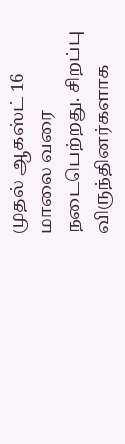முதல் ஆகஸ்ட் 16 மாலை வரை நடைபெற்றது. சிறப்பு விருந்தினர்களாக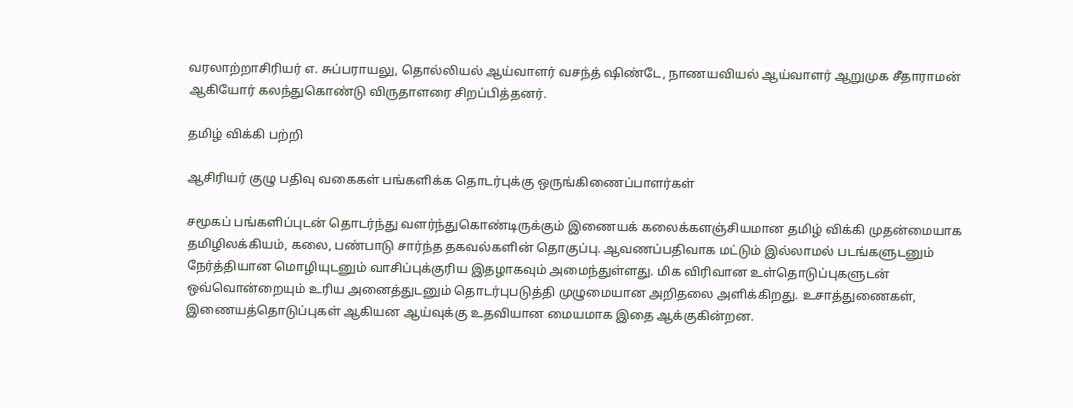வரலாற்றாசிரியர் எ. சுப்பராயலு, தொல்லியல் ஆய்வாளர் வசந்த் ஷிண்டே, நாணயவியல் ஆய்வாளர் ஆறுமுக சீதாராமன் ஆகியோர் கலந்துகொண்டு விருதாளரை சிறப்பித்தனர்.

தமிழ் விக்கி பற்றி

ஆசிரியர் குழு பதிவு வகைகள் பங்களிக்க தொடர்புக்கு ஒருங்கிணைப்பாளர்கள்

சமூகப் பங்களிப்புடன் தொடர்ந்து வளர்ந்துகொண்டிருக்கும் இணையக் கலைக்களஞ்சியமான தமிழ் விக்கி முதன்மையாக தமிழிலக்கியம், கலை, பண்பாடு சார்ந்த தகவல்களின் தொகுப்பு. ஆவணப்பதிவாக மட்டும் இல்லாமல் படங்களுடனும் நேர்த்தியான மொழியுடனும் வாசிப்புக்குரிய இதழாகவும் அமைந்துள்ளது. மிக விரிவான உள்தொடுப்புகளுடன் ஒவ்வொன்றையும் உரிய அனைத்துடனும் தொடர்புபடுத்தி முழுமையான அறிதலை அளிக்கிறது. உசாத்துணைகள், இணையத்தொடுப்புகள் ஆகியன ஆய்வுக்கு உதவியான மையமாக இதை ஆக்குகின்றன.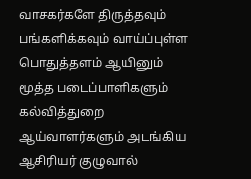வாசகர்களே திருத்தவும் பங்களிக்கவும் வாய்ப்புள்ள பொதுத்தளம் ஆயினும் மூத்த படைப்பாளிகளும் கல்வித்துறை ஆய்வாளர்களும் அடங்கிய ஆசிரியர் குழுவால்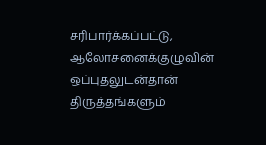சரிபார்க்கப்பட்டு, ஆலோசனைக்குழுவின் ஒப்புதலுடன்தான் திருத்தங்களும்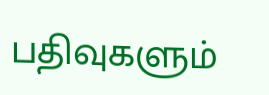பதிவுகளும்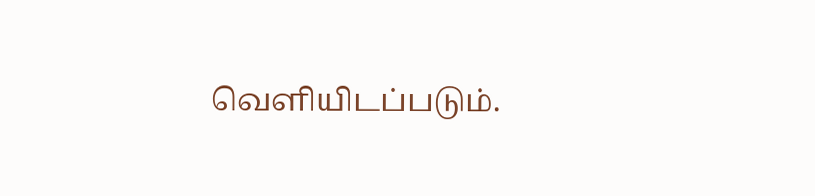வெளியிடப்படும்.